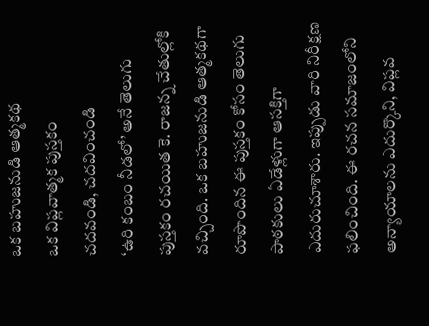ఒక బహుజనుడి ఆత్మకథ
ఒక విప్లవాత్మక పుస్తకం
చదవండి, చదవించండి
‘ఉరి కంబం నీడలో’ అనే తెలుగు పుస్తకం రచయిత కె. రాజన్న చేతుల్లోకి వచ్చింది. ఒక బహుజనుడి ఆత్మకథగా రూపొందిన ఈ పుస్తకం కోసం తెలుగు పాఠకులు ఏడేళ్లుగా ఆసక్తిగా ఎదురుచూశారు. ఇప్పుడు వారి నిరీక్షణ ఫలించింది. ఈ రచన సమాజంలోని అన్యాయాలను ఎదుర్కొని, విప్లవ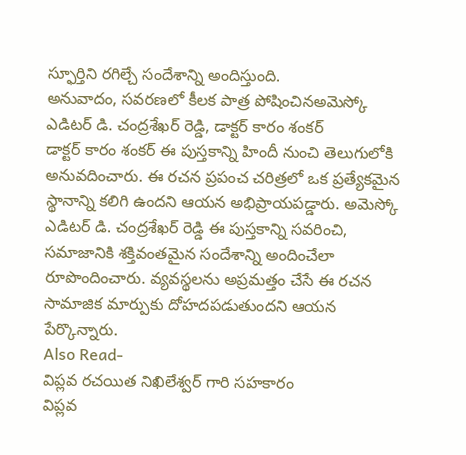స్ఫూర్తిని రగిల్చే సందేశాన్ని అందిస్తుంది.
అనువాదం, సవరణలో కీలక పాత్ర పోషించినఅమెస్కో ఎడిటర్ డి. చంద్రశేఖర్ రెడ్డి, డాక్టర్ కారం శంకర్
డాక్టర్ కారం శంకర్ ఈ పుస్తకాన్ని హిందీ నుంచి తెలుగులోకి అనువదించారు. ఈ రచన ప్రపంచ చరిత్రలో ఒక ప్రత్యేకమైన స్థానాన్ని కలిగి ఉందని ఆయన అభిప్రాయపడ్డారు. అమెస్కో ఎడిటర్ డి. చంద్రశేఖర్ రెడ్డి ఈ పుస్తకాన్ని సవరించి, సమాజానికి శక్తివంతమైన సందేశాన్ని అందించేలా రూపొందించారు. వ్యవస్థలను అప్రమత్తం చేసే ఈ రచన సామాజిక మార్పుకు దోహదపడుతుందని ఆయన పేర్కొన్నారు.
Also Read-
విప్లవ రచయిత నిఖిలేశ్వర్ గారి సహకారం
విప్లవ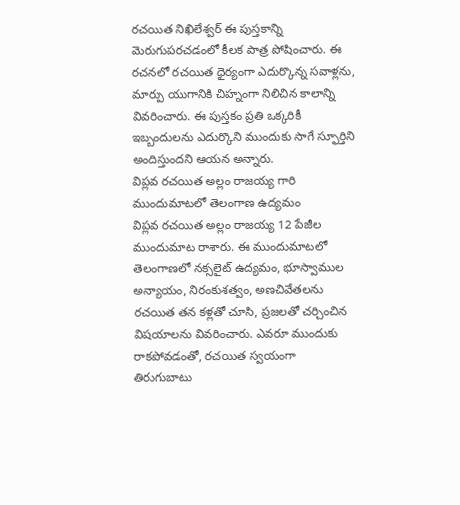రచయిత నిఖిలేశ్వర్ ఈ పుస్తకాన్ని మెరుగుపరచడంలో కీలక పాత్ర పోషించారు. ఈ రచనలో రచయిత ధైర్యంగా ఎదుర్కొన్న సవాళ్లను, మార్పు యుగానికి చిహ్నంగా నిలిచిన కాలాన్ని వివరించారు. ఈ పుస్తకం ప్రతి ఒక్కరికీ ఇబ్బందులను ఎదుర్కొని ముందుకు సాగే స్ఫూర్తిని అందిస్తుందని ఆయన అన్నారు.
విప్లవ రచయిత అల్లం రాజయ్య గారి ముందుమాటలో తెలంగాణ ఉద్యమం
విప్లవ రచయిత అల్లం రాజయ్య 12 పేజీల ముందుమాట రాశారు. ఈ ముందుమాటలో తెలంగాణలో నక్సలైట్ ఉద్యమం, భూస్వాముల అన్యాయం, నిరంకుశత్వం, అణచివేతలను రచయిత తన కళ్లతో చూసి, ప్రజలతో చర్చించిన విషయాలను వివరించారు. ఎవరూ ముందుకు రాకపోవడంతో, రచయిత స్వయంగా తిరుగుబాటు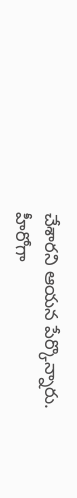చేశారని ఆయన పేర్కొన్నారు.
హీరోగా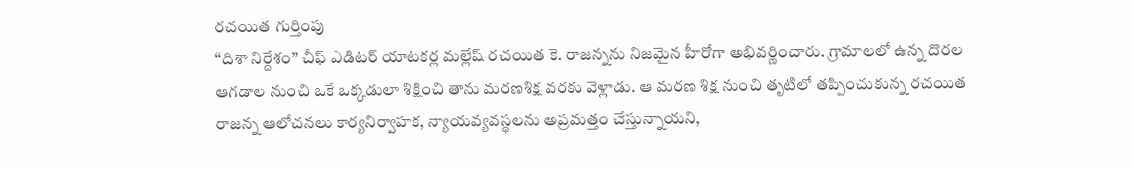రచయిత గుర్తింపు
‘‘దిశా నిర్దేశం’’ చీఫ్ ఎడిటర్ యాటకర్ల మల్లేష్ రచయిత కె. రాజన్నను నిజమైన హీరోగా అభివర్ణించారు. గ్రామాలలో ఉన్న దొరల ఆగడాల నుంచి ఒకే ఒక్కడులా శిక్షించి తాను మరణశిక్ష వరకు వెళ్లాడు. ఆ మరణ శిక్ష నుంచి తృటిలో తప్పించుకున్న రచయిత రాజన్న ఆలోచనలు కార్యనిర్వాహక, న్యాయవ్యవస్థలను అప్రమత్తం చేస్తున్నాయని,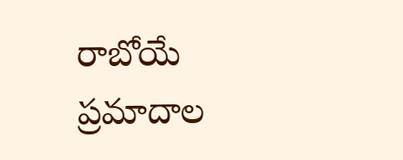రాబోయే ప్రమాదాల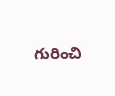గురించి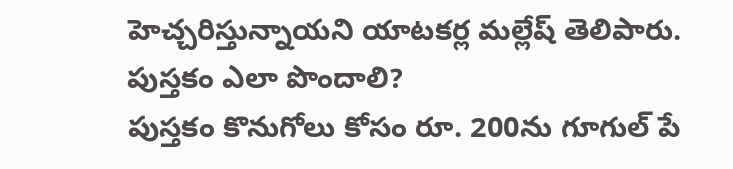హెచ్చరిస్తున్నాయని యాటకర్ల మల్లేష్ తెలిపారు.
పుస్తకం ఎలా పొందాలి?
పుస్తకం కొనుగోలు కోసం రూ. 200ను గూగుల్ పే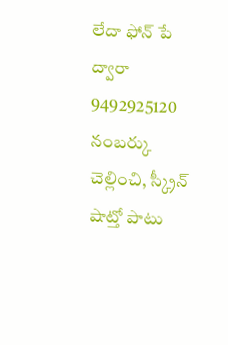లేదా ఫోన్ పే ద్వారా 9492925120 నంబర్కు చెల్లించి, స్క్రీన్ షాట్తో పాటు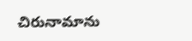చిరునామాను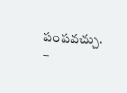పంపవచ్చు.
–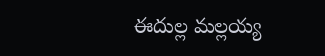ఈదుల్ల మల్లయ్య